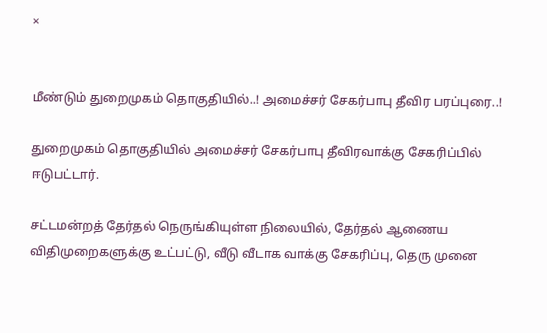×


மீண்டும் துறைமுகம் தொகுதியில்..! அமைச்சர் சேகர்பாபு தீவிர பரப்புரை..!

துறைமுகம் தொகுதியில் அமைச்சர் சேகர்பாபு தீவிரவாக்கு சேகரிப்பில் ஈடுபட்டார்.

சட்டமன்றத் தேர்தல் நெருங்கியுள்ள நிலையில், தேர்தல் ஆணைய விதிமுறைகளுக்கு உட்பட்டு, வீடு வீடாக வாக்கு சேகரிப்பு, தெரு முனை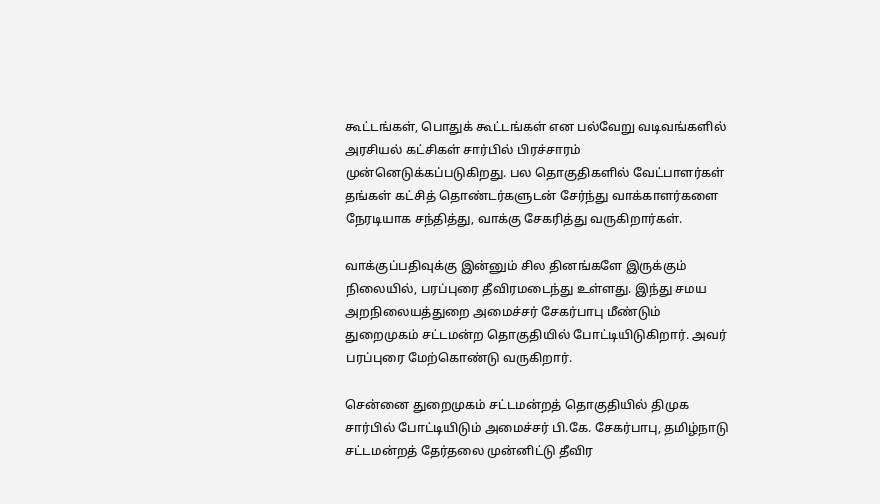கூட்டங்கள், பொதுக் கூட்டங்கள் என பல்வேறு வடிவங்களில் அரசியல் கட்சிகள் சார்பில் பிரச்சாரம் முன்னெடுக்கப்படுகிறது. பல தொகுதிகளில் வேட்பாளர்கள் தங்கள் கட்சித் தொண்டர்களுடன் சேர்ந்து வாக்காளர்களை நேரடியாக சந்தித்து, வாக்கு சேகரித்து வருகிறார்கள்.

வாக்குப்பதிவுக்கு இன்னும் சில தினங்களே இருக்கும் நிலையில், பரப்புரை தீவிரமடைந்து உள்ளது. இந்து சமய அறநிலையத்துறை அமைச்சர் சேகர்பாபு மீண்டும் துறைமுகம் சட்டமன்ற தொகுதியில் போட்டியிடுகிறார். அவர் பரப்புரை மேற்கொண்டு வருகிறார்.

சென்னை துறைமுகம் சட்டமன்றத் தொகுதியில் திமுக சார்பில் போட்டியிடும் அமைச்சர் பி.கே. சேகர்பாபு, தமிழ்நாடு சட்டமன்றத் தேர்தலை முன்னிட்டு தீவிர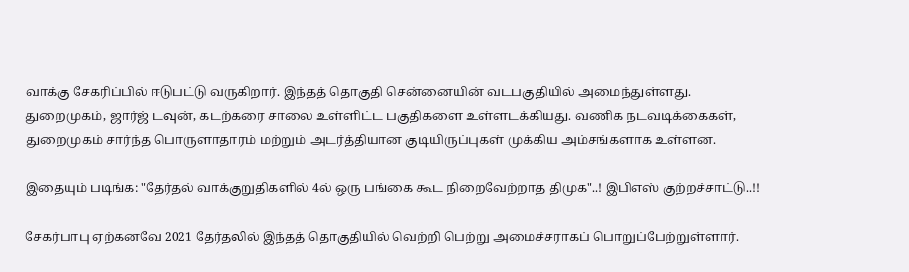வாக்கு சேகரிப்பில் ஈடுபட்டு வருகிறார். இந்தத் தொகுதி சென்னையின் வடபகுதியில் அமைந்துள்ளது. துறைமுகம், ஜார்ஜ் டவுன், கடற்கரை சாலை உள்ளிட்ட பகுதிகளை உள்ளடக்கியது. வணிக நடவடிக்கைகள், துறைமுகம் சார்ந்த பொருளாதாரம் மற்றும் அடர்த்தியான குடியிருப்புகள் முக்கிய அம்சங்களாக உள்ளன.

இதையும் படிங்க: "தேர்தல் வாக்குறுதிகளில் 4ல் ஒரு பங்கை கூட நிறைவேற்றாத திமுக"..! இபிஎஸ் குற்றச்சாட்டு..!!

சேகர்பாபு ஏற்கனவே 2021 தேர்தலில் இந்தத் தொகுதியில் வெற்றி பெற்று அமைச்சராகப் பொறுப்பேற்றுள்ளார்.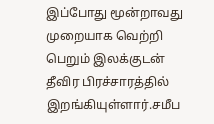இப்போது மூன்றாவது முறையாக வெற்றி பெறும் இலக்குடன் தீவிர பிரச்சாரத்தில் இறங்கியுள்ளார்.சமீப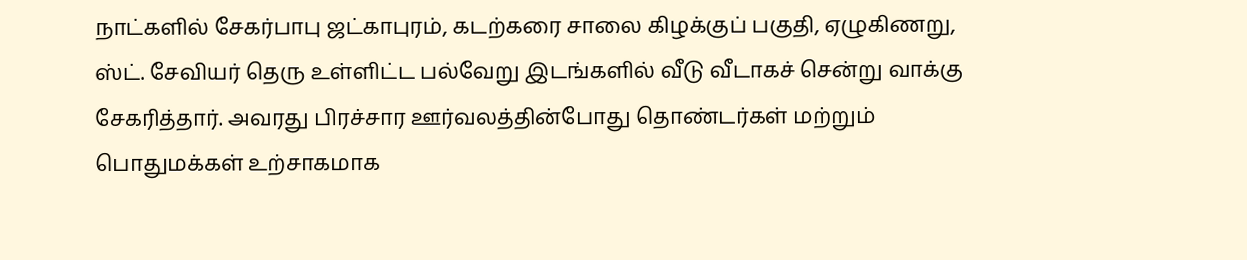நாட்களில் சேகர்பாபு ஜட்காபுரம், கடற்கரை சாலை கிழக்குப் பகுதி, ஏழுகிணறு, ஸ்ட். சேவியர் தெரு உள்ளிட்ட பல்வேறு இடங்களில் வீடு வீடாகச் சென்று வாக்கு சேகரித்தார். அவரது பிரச்சார ஊர்வலத்தின்போது தொண்டர்கள் மற்றும் பொதுமக்கள் உற்சாகமாக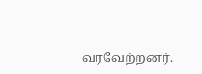வரவேற்றனர்.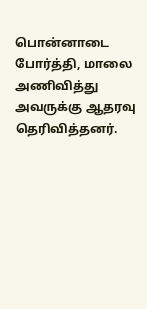பொன்னாடை போர்த்தி, மாலை அணிவித்து அவருக்கு ஆதரவு தெரிவித்தனர்.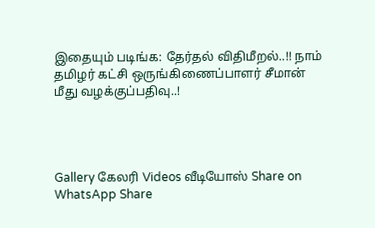இதையும் படிங்க: தேர்தல் விதிமீறல்..!! நாம் தமிழர் கட்சி ஒருங்கிணைப்பாளர் சீமான் மீது வழக்குப்பதிவு..!




Gallery கேலரி Videos வீடியோஸ் Share on WhatsApp Share